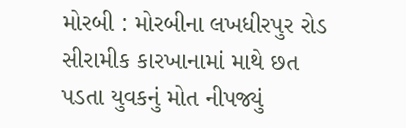મોરબી : મોરબીના લખધીરપુર રોડ સીરામીક કારખાનામાં માથે છત પડતા યુવકનું મોત નીપજ્યું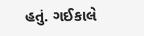હતું. ગઈકાલે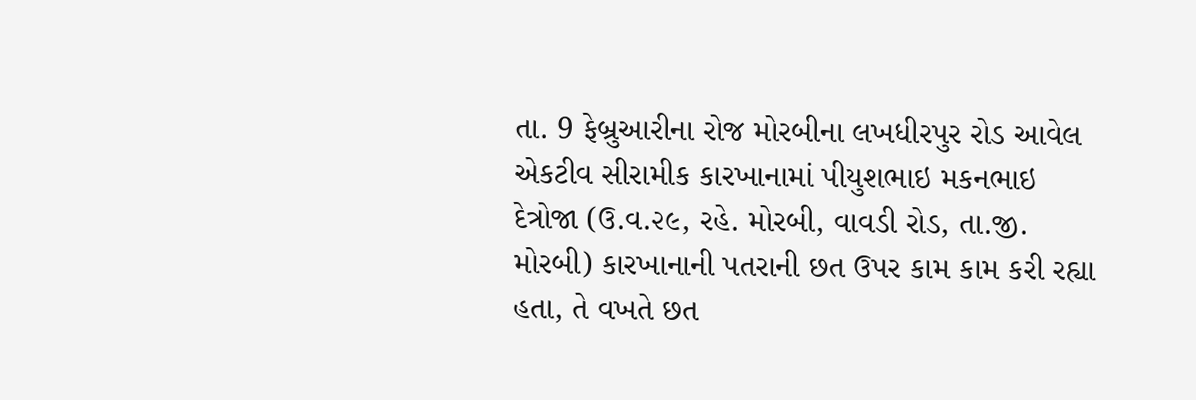તા. 9 ફેબ્રુઆરીના રોજ મોરબીના લખધીરપુર રોડ આવેલ એકટીવ સીરામીક કારખાનામાં પીયુશભાઇ મકનભાઇ દેત્રોજા (ઉ.વ.૨૯, રહે. મોરબી, વાવડી રોડ, તા.જી. મોરબી) કારખાનાની પતરાની છત ઉપર કામ કામ કરી રહ્યા હતા, તે વખતે છત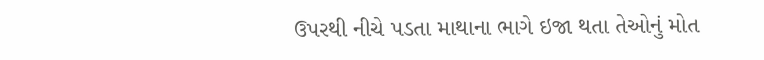ઉપરથી નીચે પડતા માથાના ભાગે ઇજા થતા તેઓનું મોત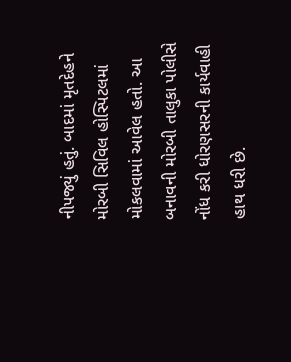નીપજ્યું હતું. બાદમાં મૃતદેહને મોરબી સિવિલ હોસ્પિટલમાં મોકલવામાં આવેલ હતો. આ બનાવની મોરબી તાલુકા પોલીસે નોંધ કરી ધોરણસરની કાર્યવાહી હાથ ધરી છે.